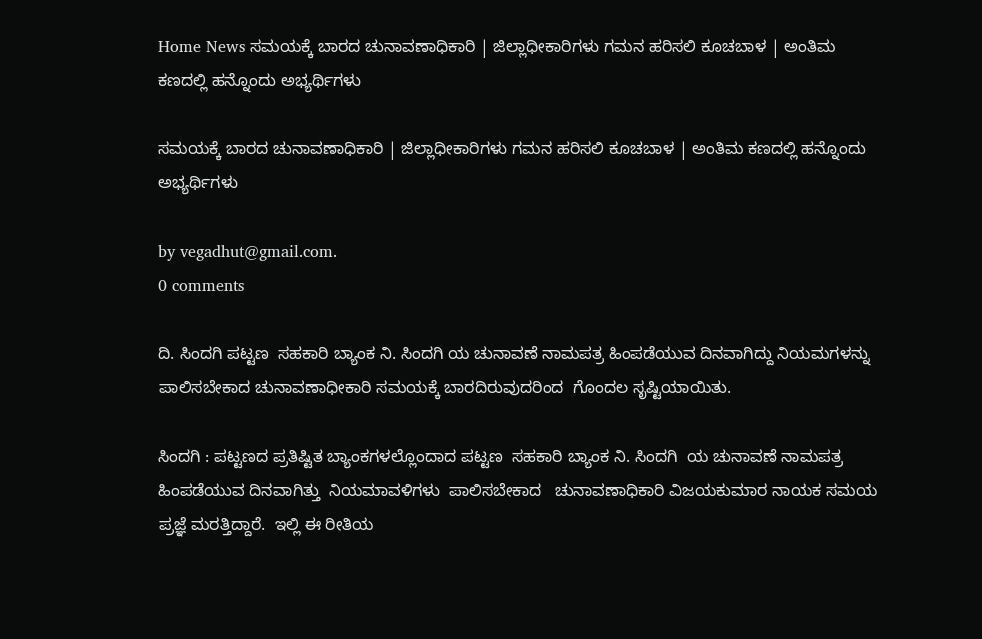Home News ಸಮಯಕ್ಕೆ ಬಾರದ ಚುನಾವಣಾಧಿಕಾರಿ | ಜಿಲ್ಲಾಧೀಕಾರಿಗಳು ಗಮನ ಹರಿಸಲಿ ಕೂಚಬಾಳ | ಅಂತಿಮ ಕಣದಲ್ಲಿ ಹನ್ನೊಂದು ಅಭ್ಯರ್ಥಿಗಳು

ಸಮಯಕ್ಕೆ ಬಾರದ ಚುನಾವಣಾಧಿಕಾರಿ | ಜಿಲ್ಲಾಧೀಕಾರಿಗಳು ಗಮನ ಹರಿಸಲಿ ಕೂಚಬಾಳ | ಅಂತಿಮ ಕಣದಲ್ಲಿ ಹನ್ನೊಂದು ಅಭ್ಯರ್ಥಿಗಳು

by vegadhut@gmail.com.
0 comments

ದಿ. ಸಿಂದಗಿ ಪಟ್ಟಣ  ಸಹಕಾರಿ ಬ್ಯಾಂಕ ನಿ. ಸಿಂದಗಿ ಯ ಚುನಾವಣೆ ನಾಮಪತ್ರ ಹಿಂಪಡೆಯುವ ದಿನವಾಗಿದ್ದು ನಿಯಮಗಳನ್ನು ಪಾಲಿಸಬೇಕಾದ ಚುನಾವಣಾಧೀಕಾರಿ ಸಮಯಕ್ಕೆ ಬಾರದಿರುವುದರಿಂದ  ಗೊಂದಲ ಸೃಷ್ಟಿಯಾಯಿತು.

ಸಿಂದಗಿ : ಪಟ್ಟಣದ ಪ್ರತಿಷ್ಟಿತ ಬ್ಯಾಂಕಗಳಲ್ಲೊಂದಾದ ಪಟ್ಟಣ  ಸಹಕಾರಿ ಬ್ಯಾಂಕ ನಿ. ಸಿಂದಗಿ  ಯ ಚುನಾವಣೆ ನಾಮಪತ್ರ ಹಿಂಪಡೆಯುವ ದಿನವಾಗಿತ್ತು  ನಿಯಮಾವಳಿಗಳು  ಪಾಲಿಸಬೇಕಾದ   ಚುನಾವಣಾಧಿಕಾರಿ ವಿಜಯಕುಮಾರ ನಾಯಕ ಸಮಯ ಪ್ರಜ್ಞೆ ಮರತ್ತಿದ್ದಾರೆ.  ಇಲ್ಲಿ ಈ ರೀತಿಯ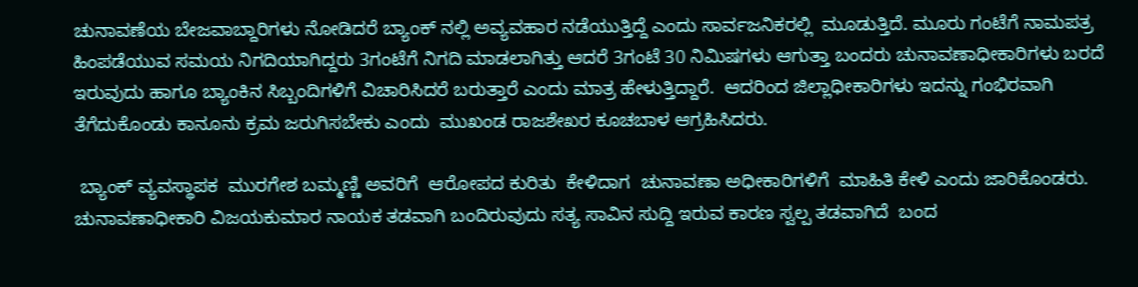ಚುನಾವಣೆಯ ಬೇಜವಾಬ್ದಾರಿಗಳು ನೋಡಿದರೆ ಬ್ಯಾಂಕ್ ನಲ್ಲಿ ಅವ್ಯವಹಾರ ನಡೆಯುತ್ತಿದ್ದೆ ಎಂದು ಸಾರ್ವಜನಿಕರಲ್ಲಿ  ಮೂಡುತ್ತಿದೆ. ಮೂರು ಗಂಟೆಗೆ ನಾಮಪತ್ರ ಹಿಂಪಡೆಯುವ ಸಮಯ ನಿಗದಿಯಾಗಿದ್ದರು 3ಗಂಟೆಗೆ ನಿಗದಿ ಮಾಡಲಾಗಿತ್ತು ಆದರೆ 3ಗಂಟೆ 30 ನಿಮಿಷಗಳು ಆಗುತ್ತಾ ಬಂದರು ಚುನಾವಣಾಧೀಕಾರಿಗಳು ಬರದೆ ಇರುವುದು ಹಾಗೂ ಬ್ಯಾಂಕಿನ ಸಿಬ್ಬಂದಿಗಳಿಗೆ ವಿಚಾರಿಸಿದರೆ ಬರುತ್ತಾರೆ ಎಂದು ಮಾತ್ರ ಹೇಳುತ್ತಿದ್ದಾರೆ.  ಆದರಿಂದ ಜಿಲ್ಲಾಧೀಕಾರಿಗಳು ಇದನ್ನು ಗಂಭಿರವಾಗಿ ತೆಗೆದುಕೊಂಡು ಕಾನೂನು ಕ್ರಮ ಜರುಗಿಸಬೇಕು ಎಂದು  ಮುಖಂಡ ರಾಜಶೇಖರ ಕೂಚಬಾಳ ಆಗ್ರಹಿಸಿದರು.

 ಬ್ಯಾಂಕ್ ವ್ಯವಸ್ಥಾಪಕ  ಮುರಗೇಶ ಬಮ್ಮಣ್ಣಿ ಅವರಿಗೆ  ಆರೋಪದ ಕುರಿತು  ಕೇಳಿದಾಗ  ಚುನಾವಣಾ ಅಧೀಕಾರಿಗಳಿಗೆ  ಮಾಹಿತಿ ಕೇಳಿ ಎಂದು ಜಾರಿಕೊಂಡರು.  ಚುನಾವಣಾಧೀಕಾರಿ ವಿಜಯಕುಮಾರ ನಾಯಕ ತಡವಾಗಿ ಬಂದಿರುವುದು ಸತ್ಯ ಸಾವಿನ ಸುದ್ದಿ ಇರುವ ಕಾರಣ ಸ್ವಲ್ಪ ತಡವಾಗಿದೆ  ಬಂದ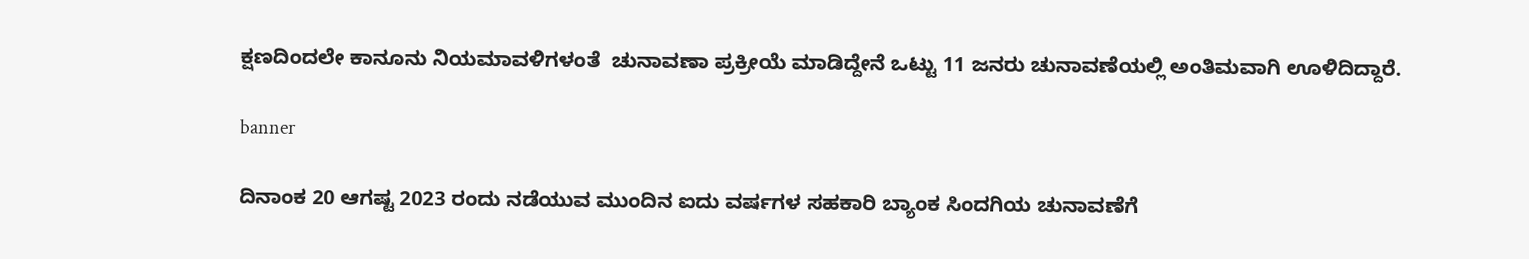ಕ್ಷಣದಿಂದಲೇ ಕಾನೂನು ನಿಯಮಾವಳಿಗಳಂತೆ  ಚುನಾವಣಾ ಪ್ರಕ್ರೀಯೆ ಮಾಡಿದ್ದೇನೆ ಒಟ್ಟು 11 ಜನರು ಚುನಾವಣೆಯಲ್ಲಿ ಅಂತಿಮವಾಗಿ ಊಳಿದಿದ್ದಾರೆ.

banner

ದಿನಾಂಕ 20 ಆಗಷ್ಟ 2023 ರಂದು ನಡೆಯುವ ಮುಂದಿನ ಐದು ವರ್ಷಗಳ ಸಹಕಾರಿ ಬ್ಯಾಂಕ ಸಿಂದಗಿಯ ಚುನಾವಣೆಗೆ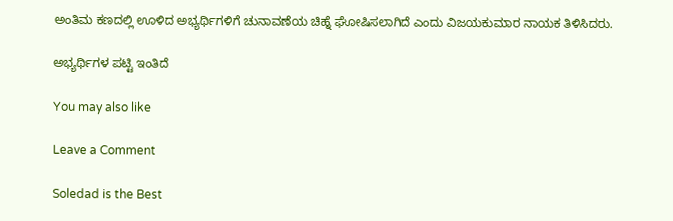ಅಂತಿಮ ಕಣದಲ್ಲಿ ಊಳಿದ ಅಭ್ಯರ್ಥಿಗಳಿಗೆ ಚುನಾವಣೆಯ ಚಿಹ್ನೆ ಘೋಷಿಸಲಾಗಿದೆ ಎಂದು ವಿಜಯಕುಮಾರ ನಾಯಕ ತಿಳಿಸಿದರು.

ಅಭ್ಯರ್ಥಿಗಳ ಪಟ್ಟಿ ಇಂತಿದೆ

You may also like

Leave a Comment

Soledad is the Best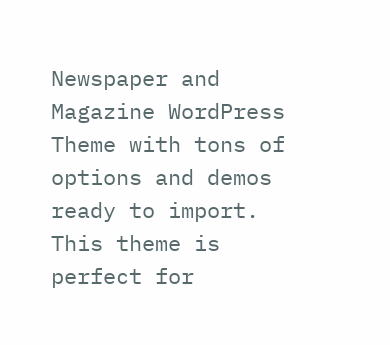Newspaper and Magazine WordPress Theme with tons of options and demos ready to import. This theme is perfect for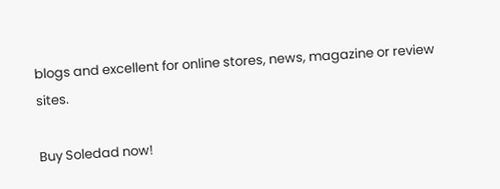blogs and excellent for online stores, news, magazine or review sites.

Buy Soledad now!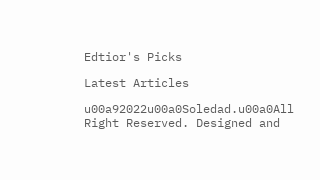Edtior's Picks

Latest Articles

u00a92022u00a0Soledad.u00a0All Right Reserved. Designed and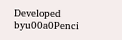Developed byu00a0Penci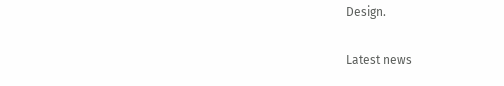Design.

Latest news